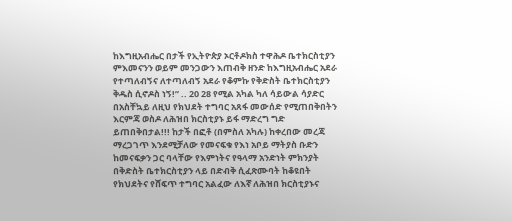ከእግዚአብሔር በታች የኢትዮጵያ ኦርቶዶክስ ተዋሕዶ ቤተክርስቲያን ምእመናንን ወይም መንጋውን እጠብቅ ዘንድ ከእግዚአብሔር አደራ የተጣለብኝና ለተጣለብኝ አደራ የቆምኩ የቅድስት ቤተክርስቲያን ቅዱስ ሲኖዶስ ነኝ!” .. 20 28 የሚል አካል ካለ ሳይውል ሳያድር በአስቸኳይ ለዚህ የክህደት ተግባር አጸፋ መውሰድ የሚጠበቅበትን እርምጃ ወስዶ ለሕዝበ ክርስቲያኑ ይፋ ማድረግ ግድ ይጠበቅበታል!!! ከታች በፎቶ (በምስለ አካሉ) ከቀረበው መረጃ ማረጋገጥ እንደሚቻለው የመናፍቁ የእነ አቦይ ማትያስ ቡድን ከመናፍቃን ጋር ባላቸው የእምነትና የዓላማ አንድነት ምክንያት በቅድስት ቤተክርስቲያን ላይ በድብቅ ሲፈጽሙባት ከቆዩበት የክህደትና የሸፍጥ ተግባር አልፈው ለእኛ ለሕዝበ ክርስቲያኑና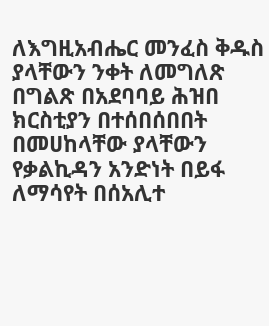ለእግዚአብሔር መንፈስ ቅዱስ ያላቸውን ንቀት ለመግለጽ በግልጽ በአደባባይ ሕዝበ ክርስቲያን በተሰበሰበበት በመሀከላቸው ያላቸውን የቃልኪዳን አንድነት በይፋ ለማሳየት በሰአሊተ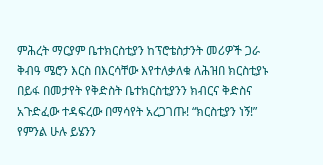ምሕረት ማርያም ቤተክርስቲያን ከፕሮቴስታንት መሪዎች ጋራ ቅብዓ ሜሮን እርስ በእርሳቸው እየተለቃለቁ ለሕዝበ ክርስቲያኑ በይፋ በመታየት የቅድስት ቤተክርስቲያንን ክብርና ቅድስና አጉድፈው ተዳፍረው በማሳየት አረጋገጡ! “ክርስቲያን ነኝ!” የምንል ሁሉ ይሄንን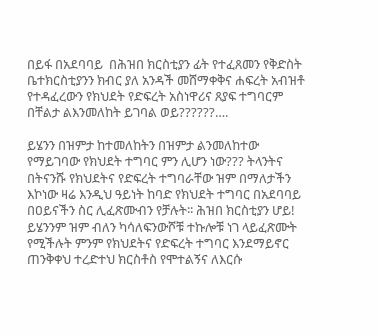በይፋ በአደባባይ  በሕዝበ ክርስቲያን ፊት የተፈጸመን የቅድስት ቤተክርስቲያንን ክብር ያለ አንዳች መሸማቀቅና ሐፍረት አብዝቶ የተዳፈረውን የክህደት የድፍረት አስነዋሪና ጸያፍ ተግባርም በቸልታ ልእንመለከት ይገባል ወይ??????….

ይሄንን በዝምታ ከተመለከትን በዝምታ ልንመለከተው የማይገባው የክህደት ተግባር ምን ሊሆን ነው??? ትላንትና በትናንሹ የክህደትና የድፍረት ተግባራቸው ዝም በማለታችን እኮነው ዛሬ እንዲህ ዓይነት ከባድ የክህደት ተግባር በአደባባይ በዐይናችን ስር ሊፈጽሙብን የቻሉት፡፡ ሕዝበ ክርስቲያን ሆይ! ይሄንንም ዝም ብለን ካሳለፍንውሾቹ ተኩሎቹ ነገ ላይፈጽሙት የሚችሉት ምንም የክህደትና የድፍረት ተግባር እንደማይኖር ጠንቅቀህ ተረድተህ ክርስቶስ የሞተልኝና ለእርሱ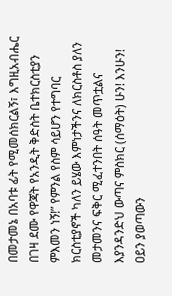በመታመኔ በአባቱ ፊት የሚመሰክርልኝ፣ እግዚአብሔር በገዛ ደሙ የዋጃት የአንዲት ቅድስት ቤተክርስቲያን ምእመን ነኝ!” የምንል የስም ሳይሆን የተግባር ክርስቲያኖች ካለን ይሄው እምነታችንና ለክርስቶስ ያለን መታመንና ፍቅር ሚፈተንበት ሰዓት መጥቷልና እያንዳንድህ ውጣና ምስክር (ሰማዕት) ሁን! እንሁን! ዐይን ያወጣውን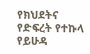የክህደትና የድፍረት የተኩላ የይሁዳ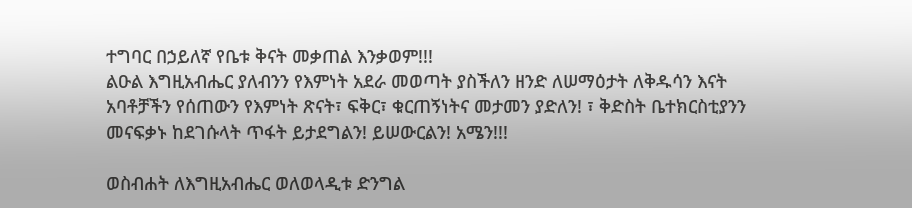ተግባር በኃይለኛ የቤቱ ቅናት መቃጠል እንቃወም!!!
ልዑል እግዚአብሔር ያለብንን የእምነት አደራ መወጣት ያስችለን ዘንድ ለሠማዕታት ለቅዱሳን እናት አባቶቻችን የሰጠውን የእምነት ጽናት፣ ፍቅር፣ ቁርጠኝነትና መታመን ያድለን! ፣ ቅድስት ቤተክርስቲያንን መናፍቃኑ ከደገሱላት ጥፋት ይታደግልን! ይሠውርልን! አሜን!!!

ወስብሐት ለእግዚአብሔር ወለወላዲቱ ድንግል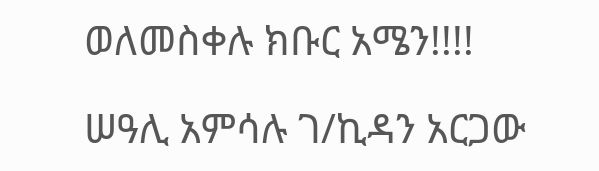ወለመስቀሉ ክቡር አሜን!!!!

ሠዓሊ አምሳሉ ገ/ኪዳን አርጋው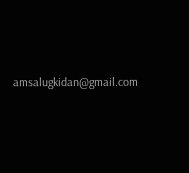amsalugkidan@gmail.com